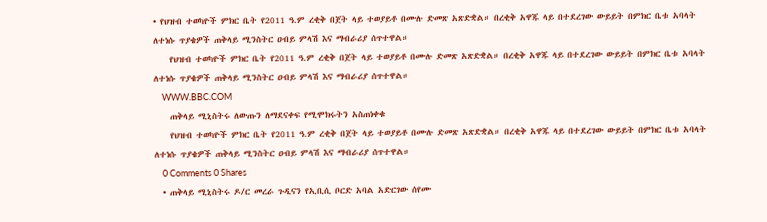• የህዝብ ተወካዮች ምክር ቤት የ2011 ዓ.ም ረቂቅ በጀት ላይ ተወያይቶ በሙሉ ድመጽ አጽድቋል። በረቂቅ አዋጁ ላይ በተደረገው ውይይት በምክር ቤቱ አባላት ለተነሱ ጥያቄዎች ጠቅላይ ሚንስትር ዐብይ ምላሽ እና ማብራሪያ ሰጥተዋል።
    የህዝብ ተወካዮች ምክር ቤት የ2011 ዓ.ም ረቂቅ በጀት ላይ ተወያይቶ በሙሉ ድመጽ አጽድቋል። በረቂቅ አዋጁ ላይ በተደረገው ውይይት በምክር ቤቱ አባላት ለተነሱ ጥያቄዎች ጠቅላይ ሚንስትር ዐብይ ምላሽ እና ማብራሪያ ሰጥተዋል።
    WWW.BBC.COM
    ጠቅላይ ሚኒስትሩ ለውጡን ለማደናቀፍ የሚሞክሩትን አስጠነቀቁ
    የህዝብ ተወካዮች ምክር ቤት የ2011 ዓ.ም ረቂቅ በጀት ላይ ተወያይቶ በሙሉ ድመጽ አጽድቋል። በረቂቅ አዋጁ ላይ በተደረገው ውይይት በምክር ቤቱ አባላት ለተነሱ ጥያቄዎች ጠቅላይ ሚንስትር ዐብይ ምላሽ እና ማብራሪያ ሰጥተዋል።
    0 Comments 0 Shares
  • ጠቅላይ ሚኒስትሩ ዶ/ር መረራ ጉዲናን የኢቢሲ ቦርድ አባል አድርገው ሰየሙ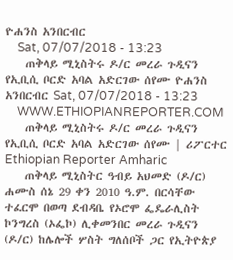ዮሐንስ አንበርብር
    Sat, 07/07/2018 - 13:23
    ጠቅላይ ሚኒስትሩ ዶ/ር መረራ ጉዲናን የኢቢሲ ቦርድ አባል አድርገው ሰየሙ ዮሐንስ አንበርብር Sat, 07/07/2018 - 13:23
    WWW.ETHIOPIANREPORTER.COM
    ጠቅላይ ሚኒስትሩ ዶ/ር መረራ ጉዲናን የኢቢሲ ቦርድ አባል አድርገው ሰየሙ | ሪፖርተር Ethiopian Reporter Amharic
    ጠቅላይ ሚኒስትር ዓብይ አህመድ (ዶ/ር) ሐሙስ ሰኔ 29 ቀን 2010 ዓ.ም. በርሳቸው ተፈርሞ በወጣ ደብዳቤ የኦሮሞ ፌዴራሊስት ኮንግረስ (ኦፌኮ) ሊቀመንበር መረራ ጉዲናን (ዶ/ር) ከሌሎች ሦስት ግለሰቦች ጋር የኢትዮጵያ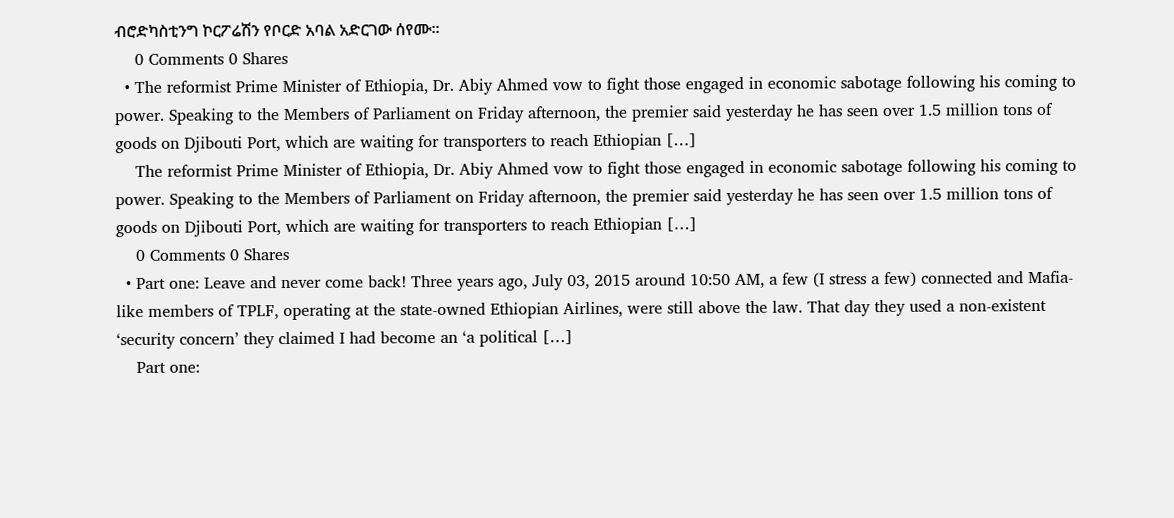ብሮድካስቲንግ ኮርፖሬሽን የቦርድ አባል አድርገው ሰየሙ፡፡
    0 Comments 0 Shares
  • The reformist Prime Minister of Ethiopia, Dr. Abiy Ahmed vow to fight those engaged in economic sabotage following his coming to power. Speaking to the Members of Parliament on Friday afternoon, the premier said yesterday he has seen over 1.5 million tons of goods on Djibouti Port, which are waiting for transporters to reach Ethiopian […]
    The reformist Prime Minister of Ethiopia, Dr. Abiy Ahmed vow to fight those engaged in economic sabotage following his coming to power. Speaking to the Members of Parliament on Friday afternoon, the premier said yesterday he has seen over 1.5 million tons of goods on Djibouti Port, which are waiting for transporters to reach Ethiopian […]
    0 Comments 0 Shares
  • Part one: Leave and never come back! Three years ago, July 03, 2015 around 10:50 AM, a few (I stress a few) connected and Mafia-like members of TPLF, operating at the state-owned Ethiopian Airlines, were still above the law. That day they used a non-existent ‘security concern’ they claimed I had become an ‘a political […]
    Part one: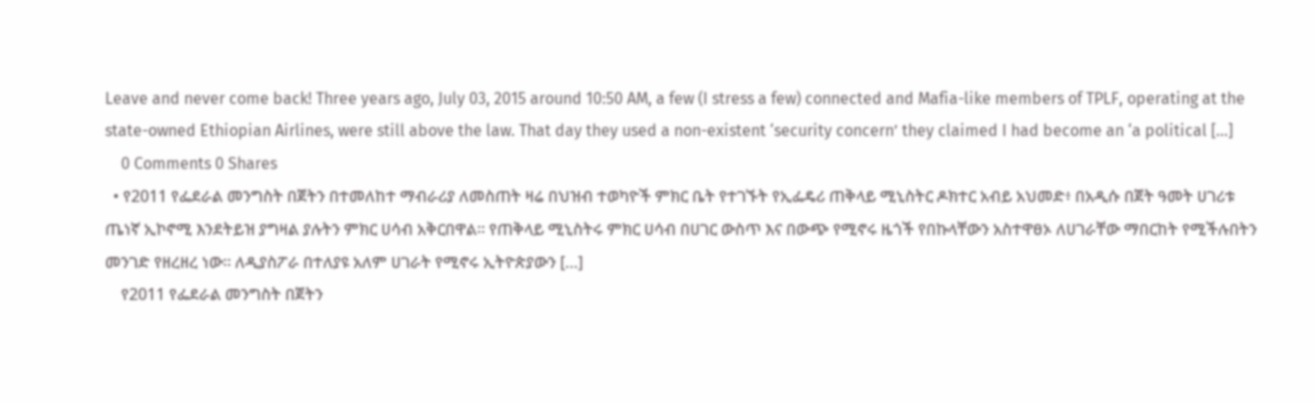Leave and never come back! Three years ago, July 03, 2015 around 10:50 AM, a few (I stress a few) connected and Mafia-like members of TPLF, operating at the state-owned Ethiopian Airlines, were still above the law. That day they used a non-existent ‘security concern’ they claimed I had become an ‘a political […]
    0 Comments 0 Shares
  • የ2011 የፌደራል መንግስት በጀትን በተመለከተ ማብራሪያ ለመስጠት ዛሬ በህዝብ ተወካዮች ምክር ቤት የተገኙት የኢፌዴሪ ጠቅላይ ሚኒስትር ዶክተር አብይ አህመድ፥ በአዲሱ በጀት ዓመት ሀገሪቱ ጤነኛ ኢኮኖሚ እንደትይዝ ያግዛል ያሉትን ምክር ሀሳብ አቅርበዋል። የጠቅላይ ሚኒስትሩ ምክር ሀሳብ በሀገር ውስጥ እና በውጭ የሚኖሩ ዜጎች የበኩላቸውን አስተዋፀኦ ለሀገራቸው ማበርከት የሚችሉበትን መንገድ የዘረዘረ ነው። ለዲያስፖራ በተለያዩ አለም ሀገራት የሚኖሩ ኢትዮጵያውን […]
    የ2011 የፌደራል መንግስት በጀትን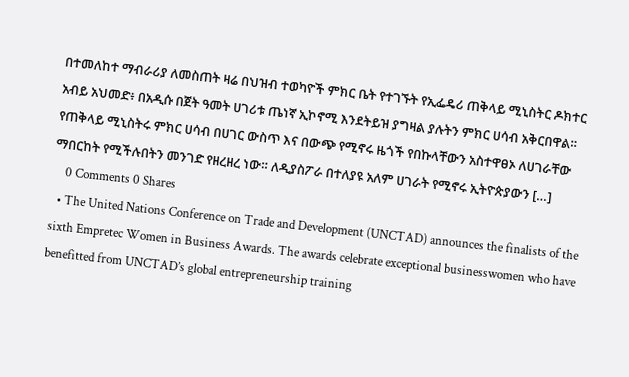በተመለከተ ማብራሪያ ለመስጠት ዛሬ በህዝብ ተወካዮች ምክር ቤት የተገኙት የኢፌዴሪ ጠቅላይ ሚኒስትር ዶክተር አብይ አህመድ፥ በአዲሱ በጀት ዓመት ሀገሪቱ ጤነኛ ኢኮኖሚ እንደትይዝ ያግዛል ያሉትን ምክር ሀሳብ አቅርበዋል። የጠቅላይ ሚኒስትሩ ምክር ሀሳብ በሀገር ውስጥ እና በውጭ የሚኖሩ ዜጎች የበኩላቸውን አስተዋፀኦ ለሀገራቸው ማበርከት የሚችሉበትን መንገድ የዘረዘረ ነው። ለዲያስፖራ በተለያዩ አለም ሀገራት የሚኖሩ ኢትዮጵያውን […]
    0 Comments 0 Shares
  • The United Nations Conference on Trade and Development (UNCTAD) announces the finalists of the sixth Empretec Women in Business Awards. The awards celebrate exceptional businesswomen who have benefitted from UNCTAD’s global entrepreneurship training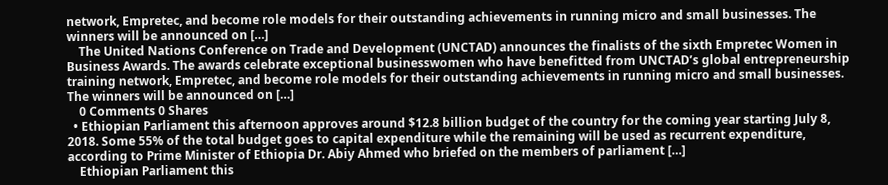network, Empretec, and become role models for their outstanding achievements in running micro and small businesses. The winners will be announced on […]
    The United Nations Conference on Trade and Development (UNCTAD) announces the finalists of the sixth Empretec Women in Business Awards. The awards celebrate exceptional businesswomen who have benefitted from UNCTAD’s global entrepreneurship training network, Empretec, and become role models for their outstanding achievements in running micro and small businesses. The winners will be announced on […]
    0 Comments 0 Shares
  • Ethiopian Parliament this afternoon approves around $12.8 billion budget of the country for the coming year starting July 8, 2018. Some 55% of the total budget goes to capital expenditure while the remaining will be used as recurrent expenditure, according to Prime Minister of Ethiopia Dr. Abiy Ahmed who briefed on the members of parliament […]
    Ethiopian Parliament this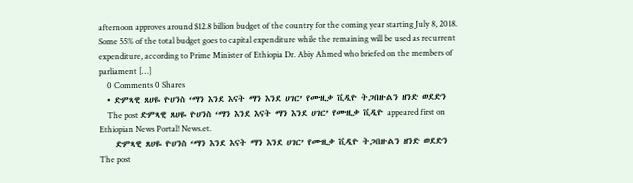afternoon approves around $12.8 billion budget of the country for the coming year starting July 8, 2018. Some 55% of the total budget goes to capital expenditure while the remaining will be used as recurrent expenditure, according to Prime Minister of Ethiopia Dr. Abiy Ahmed who briefed on the members of parliament […]
    0 Comments 0 Shares
  • ድምጻዊ ጸሀዬ ዮሀንስ ‘ማን እንደ እናት ማን እንደ ሀገር’ የሙዚቃ ቪዲዮ ትጋበዙልን ዘንድ ወደድን
    The post ድምጻዊ ጸሀዬ ዮሀንስ ‘ማን እንደ እናት ማን እንደ ሀገር’ የሙዚቃ ቪዲዮ appeared first on Ethiopian News Portal! News.et.
    ድምጻዊ ጸሀዬ ዮሀንስ ‘ማን እንደ እናት ማን እንደ ሀገር’ የሙዚቃ ቪዲዮ ትጋበዙልን ዘንድ ወደድን  The post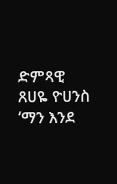ድምጻዊ ጸሀዬ ዮሀንስ ‘ማን እንደ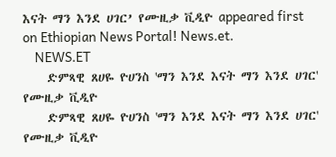እናት ማን እንደ ሀገር’ የሙዚቃ ቪዲዮ appeared first on Ethiopian News Portal! News.et.
    NEWS.ET
    ድምጻዊ ጸሀዬ ዮሀንስ 'ማን እንደ እናት ማን እንደ ሀገር' የሙዚቃ ቪዲዮ
    ድምጻዊ ጸሀዬ ዮሀንስ 'ማን እንደ እናት ማን እንደ ሀገር' የሙዚቃ ቪዲዮ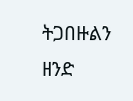ትጋበዙልን ዘንድ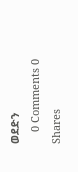ወደድን
    0 Comments 0 Shares